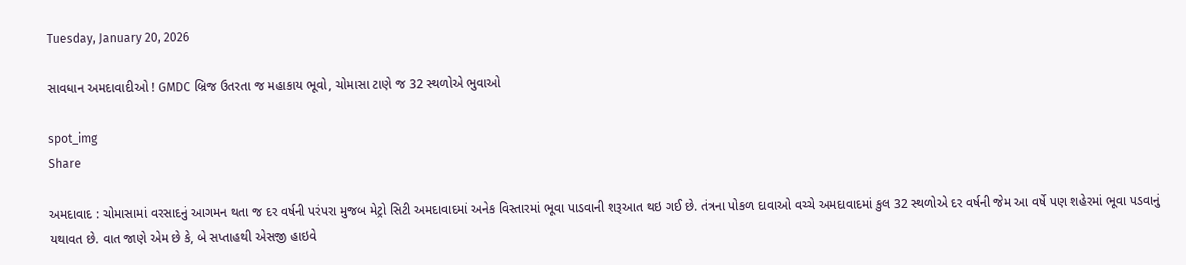Tuesday, January 20, 2026

સાવધાન અમદાવાદીઓ ! GMDC બ્રિજ ઉતરતા જ મહાકાય ભૂવો, ચોમાસા ટાણે જ 32 સ્થળોએ ભુવાઓ

spot_img
Share

અમદાવાદ : ચોમાસામાં વરસાદનું આગમન થતા જ દર વર્ષની પરંપરા મુજબ મેટ્રો સિટી અમદાવાદમાં અનેક વિસ્તારમાં ભૂવા પાડવાની શરૂઆત થઇ ગઈ છે. તંત્રના પોકળ દાવાઓ વચ્ચે અમદાવાદમાં કુલ 32 સ્થળોએ દર વર્ષની જેમ આ વર્ષે પણ શહેરમાં ભૂવા પડવાનું યથાવત છે. વાત જાણે એમ છે કે, બે સપ્તાહથી એસજી હાઇવે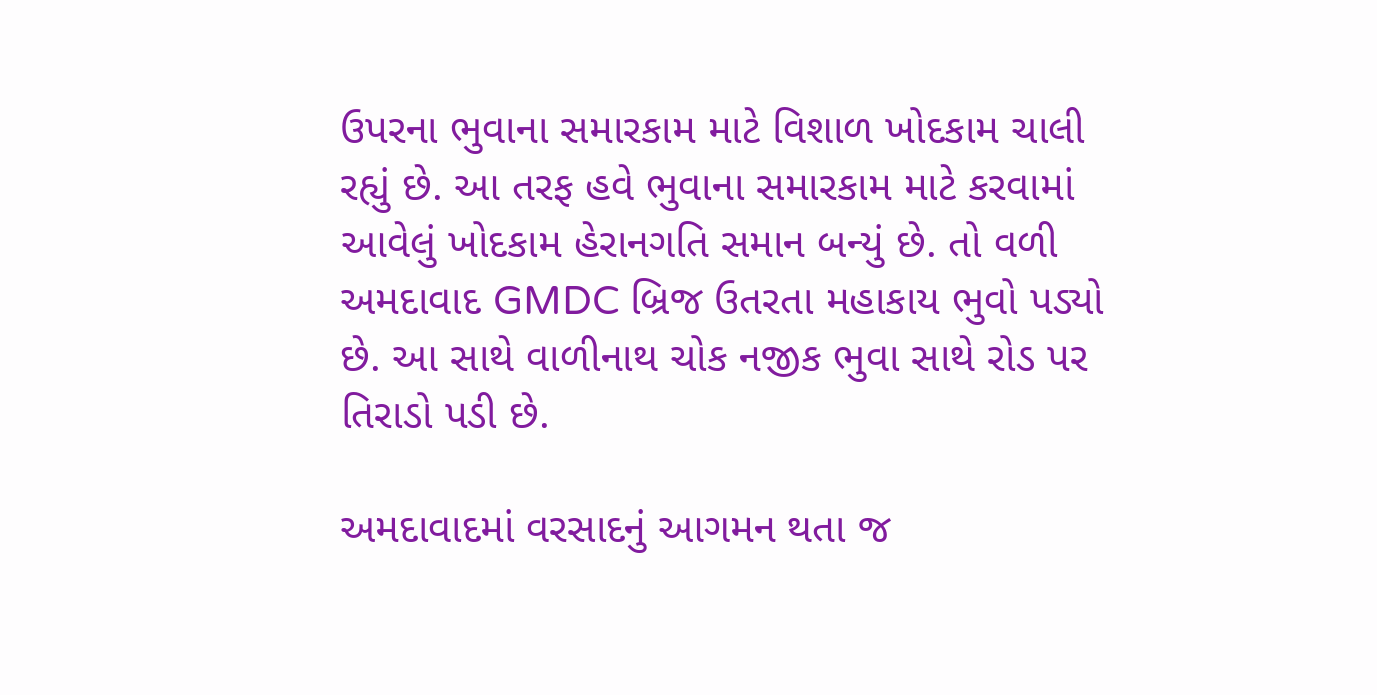ઉપરના ભુવાના સમારકામ માટે વિશાળ ખોદકામ ચાલી રહ્યું છે. આ તરફ હવે ભુવાના સમારકામ માટે કરવામાં આવેલું ખોદકામ હેરાનગતિ સમાન બન્યું છે. તો વળી અમદાવાદ GMDC બ્રિજ ઉતરતા મહાકાય ભુવો પડ્યો છે. આ સાથે વાળીનાથ ચોક નજીક ભુવા સાથે રોડ પર તિરાડો પડી છે.

અમદાવાદમાં વરસાદનું આગમન થતા જ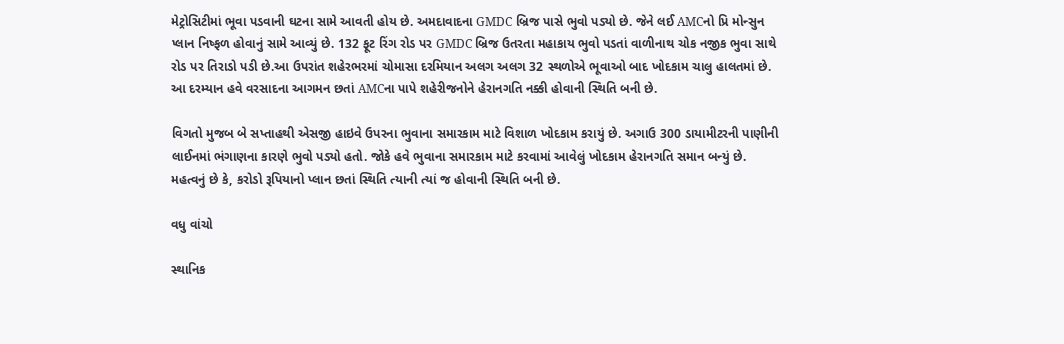મેટ્રોસિટીમાં ભૂવા પડવાની ઘટના સામે આવતી હોય છે. અમદાવાદના GMDC બ્રિજ પાસે ભુવો પડ્યો છે. જેને લઈ AMCનો પ્રિ મોન્સુન પ્લાન નિષ્ફળ હોવાનું સામે આવ્યું છે. 132 ફૂટ રિંગ રોડ પર GMDC બ્રિજ ઉતરતા મહાકાય ભુવો પડતાં વાળીનાથ ચોક નજીક ભુવા સાથે રોડ પર તિરાડો પડી છે.આ ઉપરાંત શહેરભરમાં ચોમાસા દરમિયાન અલગ અલગ 32 સ્થળોએ ભૂવાઓ બાદ ખોદકામ ચાલુ હાલતમાં છે. આ દરમ્યાન હવે વરસાદના આગમન છતાં AMCના પાપે શહેરીજનોને હેરાનગતિ નક્કી હોવાની સ્થિતિ બની છે.

વિગતો મુજબ બે સપ્તાહથી એસજી હાઇવે ઉપરના ભુવાના સમારકામ માટે વિશાળ ખોદકામ કરાયું છે. અગાઉ 300 ડાયામીટરની પાણીની લાઈનમાં ભંગાણના કારણે ભુવો પડ્યો હતો. જોકે હવે ભુવાના સમારકામ માટે કરવામાં આવેલું ખોદકામ હેરાનગતિ સમાન બન્યું છે. મહત્વનું છે કે, કરોડો રૂપિયાનો પ્લાન છતાં સ્થિતિ ત્યાની ત્યાં જ હોવાની સ્થિતિ બની છે.

વધુ વાંચો

સ્થાનિક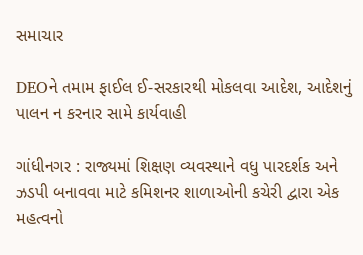સમાચાર

DEOને તમામ ફાઈલ ઈ-સરકારથી મોકલવા આદેશ, આદેશનું પાલન ન કરનાર સામે કાર્યવાહી

ગાંધીનગર : રાજ્યમાં શિક્ષણ વ્યવસ્થાને વધુ પારદર્શક અને ઝડપી બનાવવા માટે કમિશનર શાળાઓની કચેરી દ્વારા એક મહત્વનો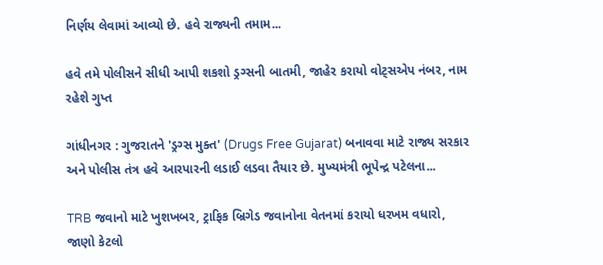નિર્ણય લેવામાં આવ્યો છે. હવે રાજ્યની તમામ...

હવે તમે પોલીસને સીધી આપી શકશો ડ્રગ્સની બાતમી, જાહેર કરાયો વોટ્સએપ નંબર, નામ રહેશે ગુપ્ત

ગાંધીનગર : ગુજરાતને 'ડ્રગ્સ મુક્ત' (Drugs Free Gujarat) બનાવવા માટે રાજ્ય સરકાર અને પોલીસ તંત્ર હવે આરપારની લડાઈ લડવા તૈયાર છે. મુખ્યમંત્રી ભૂપેન્દ્ર પટેલના...

TRB જવાનો માટે ખુશખબર, ટ્રાફિક બ્રિગેડ જવાનોના વેતનમાં કરાયો ધરખમ વધારો, જાણો કેટલો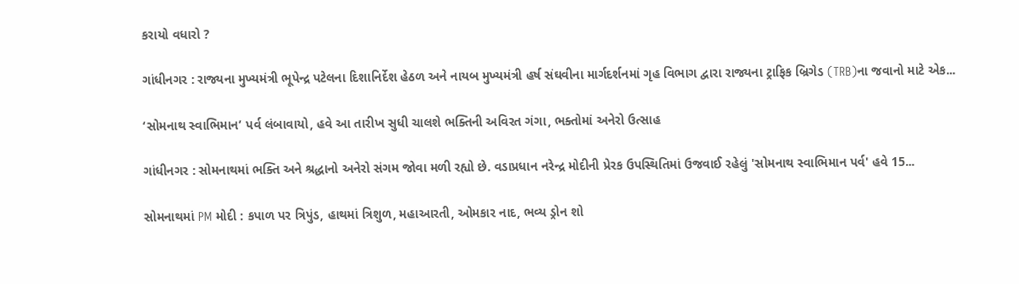કરાયો વધારો ?

ગાંધીનગર : રાજ્યના મુખ્યમંત્રી ભૂપેન્દ્ર પટેલના દિશાનિર્દેશ હેઠળ અને નાયબ મુખ્યમંત્રી હર્ષ સંઘવીના માર્ગદર્શનમાં ગૃહ વિભાગ દ્વારા રાજ્યના ટ્રાફિક બ્રિગેડ (TRB)ના જવાનો માટે એક...

‘સોમનાથ સ્વાભિમાન’ પર્વ લંબાવાયો, હવે આ તારીખ સુધી ચાલશે ભક્તિની અવિરત ગંગા, ભક્તોમાં અનેરો ઉત્સાહ

ગાંધીનગર : સોમનાથમાં ભક્તિ અને શ્રદ્ધાનો અનેરો સંગમ જોવા મળી રહ્યો છે. વડાપ્રધાન નરેન્દ્ર મોદીની પ્રેરક ઉપસ્થિતિમાં ઉજવાઈ રહેલું 'સોમનાથ સ્વાભિમાન પર્વ' હવે 15...

સોમનાથમાં PM મોદી : કપાળ પર ત્રિપુંડ, હાથમાં ત્રિશુળ, મહાઆરતી, ઓમકાર નાદ, ભવ્ય ડ્રોન શો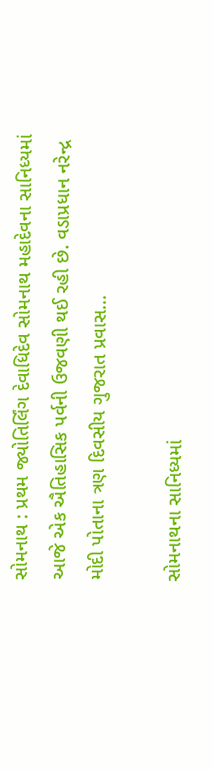સોમનાથ : પ્રથમ જ્યોતિર્લિંગ દેવાધિદેવ સોમનાથ મહાદેવના સાનિધ્યમાં આજે એક ઐતિહાસિક પર્વની ઉજવણી થઈ રહી છે. વડાપ્રધાન નરેન્દ્ર મોદી પોતાના ત્રણ દિવસીય ગુજરાત પ્રવાસ...

સોમનાથના સાનિધ્યમાં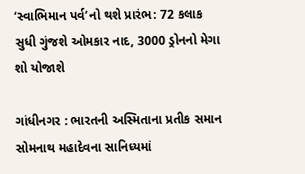‘સ્વાભિમાન પર્વ’નો થશે પ્રારંભ: 72 કલાક સુધી ગુંજશે ઓમકાર નાદ, 3000 ડ્રોનનો મેગા શો યોજાશે

ગાંધીનગર : ભારતની અસ્મિતાના પ્રતીક સમાન સોમનાથ મહાદેવના સાનિધ્યમાં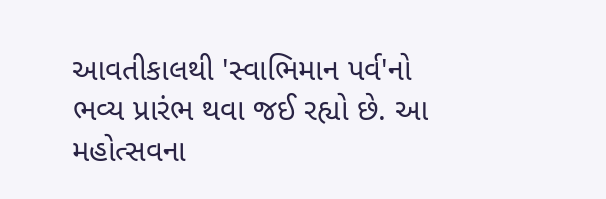આવતીકાલથી 'સ્વાભિમાન પર્વ'નો ભવ્ય પ્રારંભ થવા જઈ રહ્યો છે. આ મહોત્સવના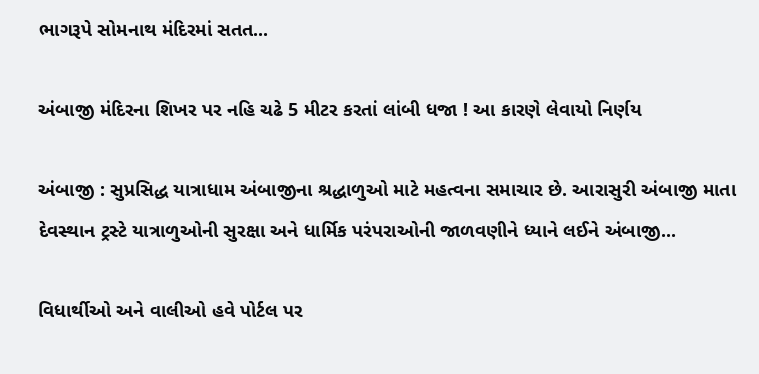ભાગરૂપે સોમનાથ મંદિરમાં સતત...

અંબાજી મંદિરના શિખર પર નહિ ચઢે 5 મીટર કરતાં લાંબી ધજા ! આ કારણે લેવાયો નિર્ણય

અંબાજી : સુપ્રસિદ્ધ યાત્રાધામ અંબાજીના શ્રદ્ધાળુઓ માટે મહત્વના સમાચાર છે. આરાસુરી અંબાજી માતા દેવસ્થાન ટ્રસ્ટે યાત્રાળુઓની સુરક્ષા અને ધાર્મિક પરંપરાઓની જાળવણીને ધ્યાને લઈને અંબાજી...

વિધાર્થીઓ અને વાલીઓ હવે પોર્ટલ પર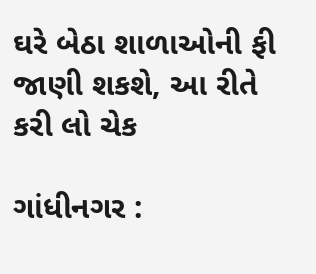ઘરે બેઠા શાળાઓની ફી જાણી શકશે, આ રીતે કરી લો ચેક

ગાંધીનગર :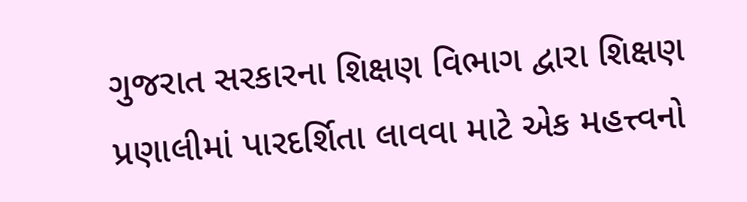ગુજરાત સરકારના શિક્ષણ વિભાગ દ્વારા શિક્ષણ પ્રણાલીમાં પારદર્શિતા લાવવા માટે એક મહત્ત્વનો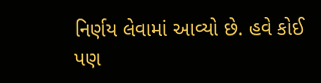નિર્ણય લેવામાં આવ્યો છે. હવે કોઈ પણ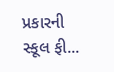પ્રકારની સ્કૂલ ફી...